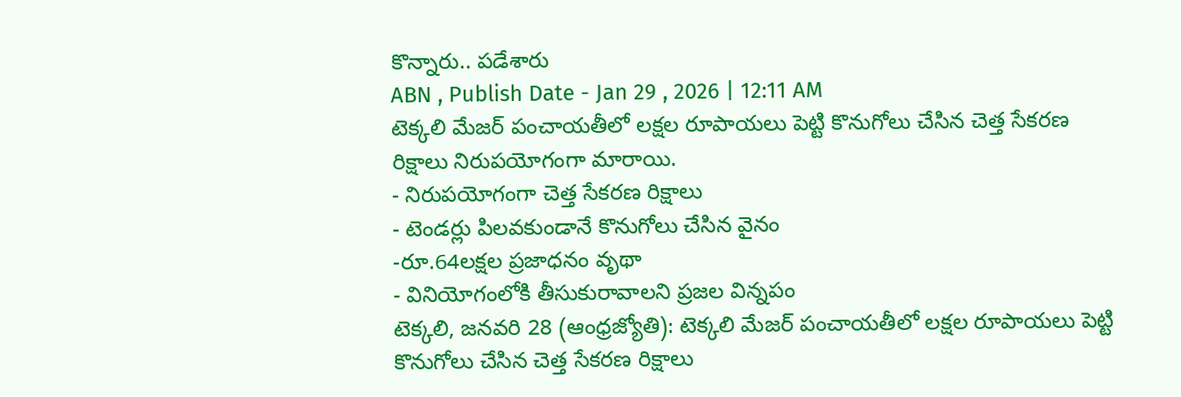కొన్నారు.. పడేశారు
ABN , Publish Date - Jan 29 , 2026 | 12:11 AM
టెక్కలి మేజర్ పంచాయతీలో లక్షల రూపాయలు పెట్టి కొనుగోలు చేసిన చెత్త సేకరణ రిక్షాలు నిరుపయోగంగా మారాయి.
- నిరుపయోగంగా చెత్త సేకరణ రిక్షాలు
- టెండర్లు పిలవకుండానే కొనుగోలు చేసిన వైనం
-రూ.64లక్షల ప్రజాధనం వృథా
- వినియోగంలోకి తీసుకురావాలని ప్రజల విన్నపం
టెక్కలి, జనవరి 28 (ఆంధ్రజ్యోతి): టెక్కలి మేజర్ పంచాయతీలో లక్షల రూపాయలు పెట్టి కొనుగోలు చేసిన చెత్త సేకరణ రిక్షాలు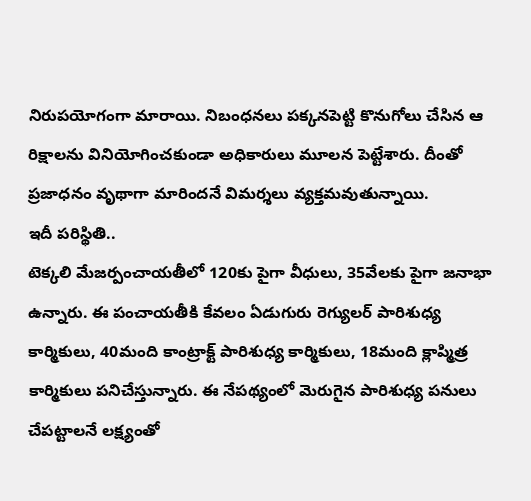నిరుపయోగంగా మారాయి. నిబంధనలు పక్కనపెట్టి కొనుగోలు చేసిన ఆ రిక్షాలను వినియోగించకుండా అధికారులు మూలన పెట్టేశారు. దీంతో ప్రజాధనం వృథాగా మారిందనే విమర్శలు వ్యక్తమవుతున్నాయి.
ఇదీ పరిస్థితి..
టెక్కలి మేజర్పంచాయతీలో 120కు పైగా వీధులు, 35వేలకు పైగా జనాభా ఉన్నారు. ఈ పంచాయతీకి కేవలం ఏడుగురు రెగ్యులర్ పారిశుధ్య కార్మికులు, 40మంది కాంట్రాక్ట్ పారిశుధ్య కార్మికులు, 18మంది క్లాప్మిత్ర కార్మికులు పనిచేస్తున్నారు. ఈ నేపథ్యంలో మెరుగైన పారిశుధ్య పనులు చేపట్టాలనే లక్ష్యంతో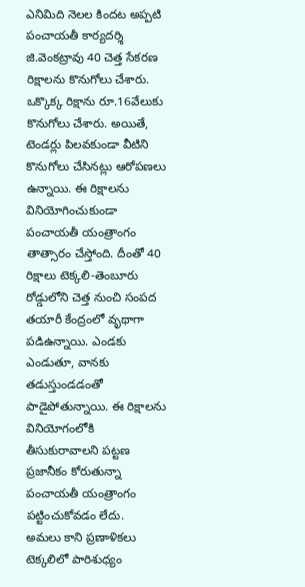ఎనిమిది నెలల కిందట అప్పటి పంచాయతీ కార్యదర్శి జి.వెంకట్రావు 40 చెత్త సేకరణ రిక్షాలను కొనుగోలు చేశారు. ఒక్కొక్క రిక్షాను రూ.16వేలుకు కొనుగోలు చేశారు. అయితే, టెండర్లు పిలవకుండా వీటిని కొనుగోలు చేసినట్లు ఆరోపణలు ఉన్నాయి. ఈ రిక్షాలను వినియోగించుకుండా పంచాయతీ యంత్రాంగం తాత్సారం చేస్తోంది. దీంతో 40 రిక్షాలు టెక్కలి-తెంబూరు రోడ్డులోని చెత్త నుంచి సంపద తయారీ కేంద్రంలో వృథాగా పడిఉన్నాయి. ఎండకు ఎండుతూ, వానకు తడుస్తుండడంతో పాడైపోతున్నాయి. ఈ రిక్షాలను వినియోగంలోకి తీసుకురావాలని పట్టణ ప్రజానీకం కోరుతున్నా పంచాయతీ యంత్రాంగం పట్టించుకోవడం లేదు.
అమలు కాని ప్రణాళికలు
టెక్కలిలో పారిశుధ్యం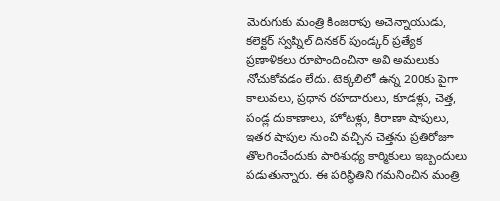మెరుగుకు మంత్రి కింజరాపు అచెన్నాయుడు, కలెక్టర్ స్వప్నిల్ దినకర్ పుండ్కర్ ప్రత్యేక ప్రణాళికలు రూపొందించినా అవి అమలుకు నోచుకోవడం లేదు. టెక్కలిలో ఉన్న 200కు పైగా కాలువలు, ప్రధాన రహదారులు, కూడళ్లు, చెత్త, పండ్ల దుకాణాలు, హోటళ్లు, కిరాణా షాపులు, ఇతర షాపుల నుంచి వచ్చిన చెత్తను ప్రతిరోజూ తొలగించేందుకు పారిశుధ్య కార్మికులు ఇబ్బందులు పడుతున్నారు. ఈ పరిస్థితిని గమనించిన మంత్రి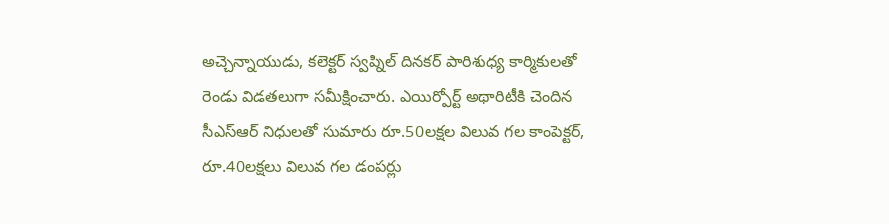అచ్చెన్నాయుడు, కలెక్టర్ స్వప్నిల్ దినకర్ పారిశుధ్య కార్మికులతో రెండు విడతలుగా సమీక్షించారు. ఎయిర్పోర్ట్ అథారిటీకి చెందిన సీఎస్ఆర్ నిధులతో సుమారు రూ.50లక్షల విలువ గల కాంపెక్టర్, రూ.40లక్షలు విలువ గల డంపర్లు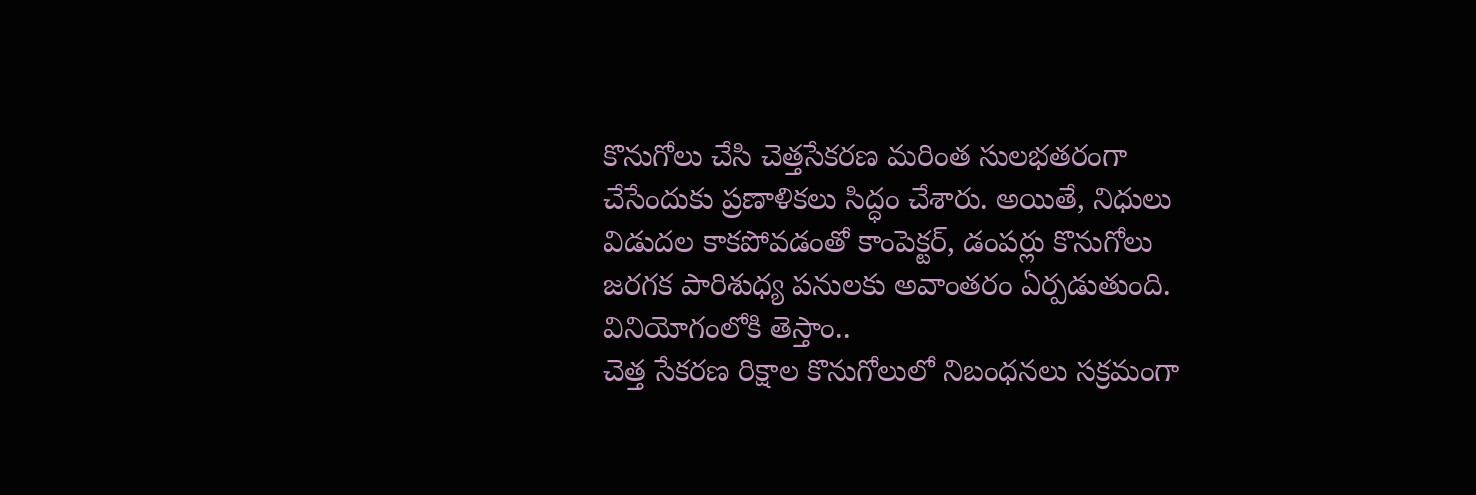కొనుగోలు చేసి చెత్తసేకరణ మరింత సులభతరంగా చేసేందుకు ప్రణాళికలు సిద్ధం చేశారు. అయితే, నిధులు విడుదల కాకపోవడంతో కాంపెక్టర్, డంపర్లు కొనుగోలు జరగక పారిశుధ్య పనులకు అవాంతరం ఏర్పడుతుంది.
వినియోగంలోకి తెస్తాం..
చెత్త సేకరణ రిక్షాల కొనుగోలులో నిబంధనలు సక్రమంగా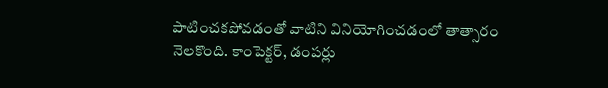పాటించకపోవడంతో వాటిని వినియోగించడంలో తాత్సారం నెలకొంది. కాంపెక్టర్, డంపర్లు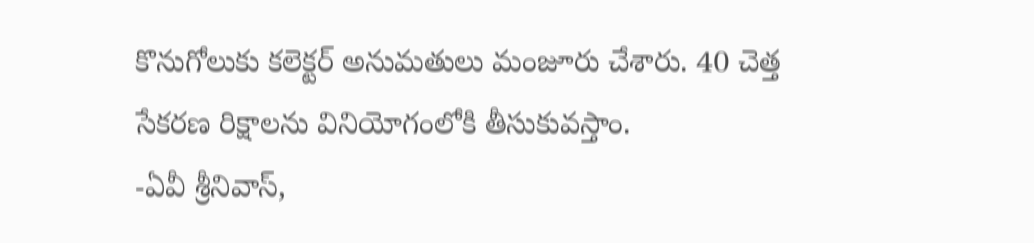కొనుగోలుకు కలెక్టర్ అనుమతులు మంజూరు చేశారు. 40 చెత్త సేకరణ రిక్షాలను వినియోగంలోకి తీసుకువస్తాం.
-ఏవీ శ్రీనివాస్,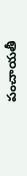పంచాయతీ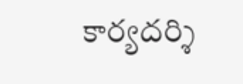కార్యదర్శి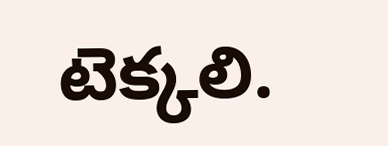టెక్కలి.